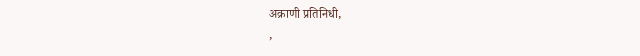अक्राणी प्रतिनिधी,
,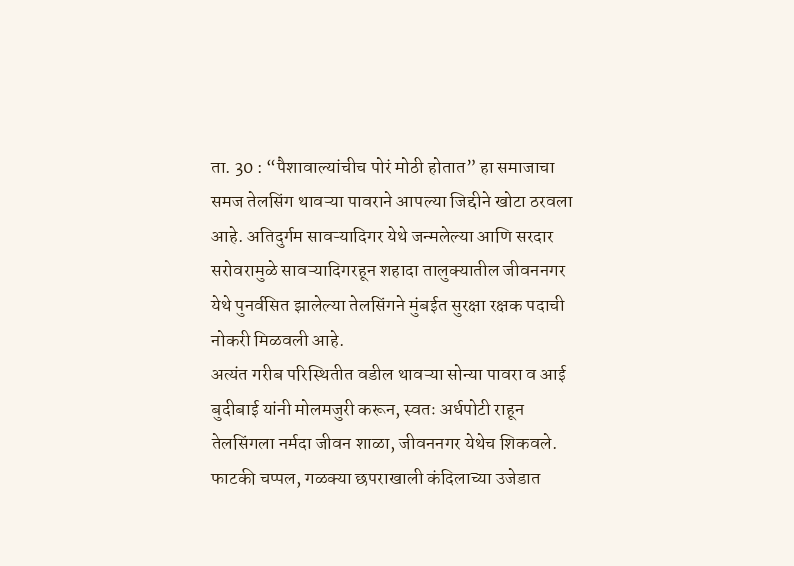ता. 30 : “पैशावाल्यांचीच पोरं मोठी होतात” हा समाजाचा समज तेलसिंग थावऱ्या पावराने आपल्या जिद्दीने खोटा ठरवला आहे. अतिदुर्गम सावऱ्यादिगर येथे जन्मलेल्या आणि सरदार सरोवरामुळे सावऱ्यादिगरहून शहादा तालुक्यातील जीवननगर येथे पुनर्वसित झालेल्या तेलसिंगने मुंबईत सुरक्षा रक्षक पदाची नोकरी मिळवली आहे.
अत्यंत गरीब परिस्थितीत वडील थावऱ्या सोन्या पावरा व आई बुदीबाई यांनी मोलमजुरी करून, स्वतः अर्धपोटी राहून तेलसिंगला नर्मदा जीवन शाळा, जीवननगर येथेच शिकवले. फाटकी चप्पल, गळक्या छपराखाली कंदिलाच्या उजेडात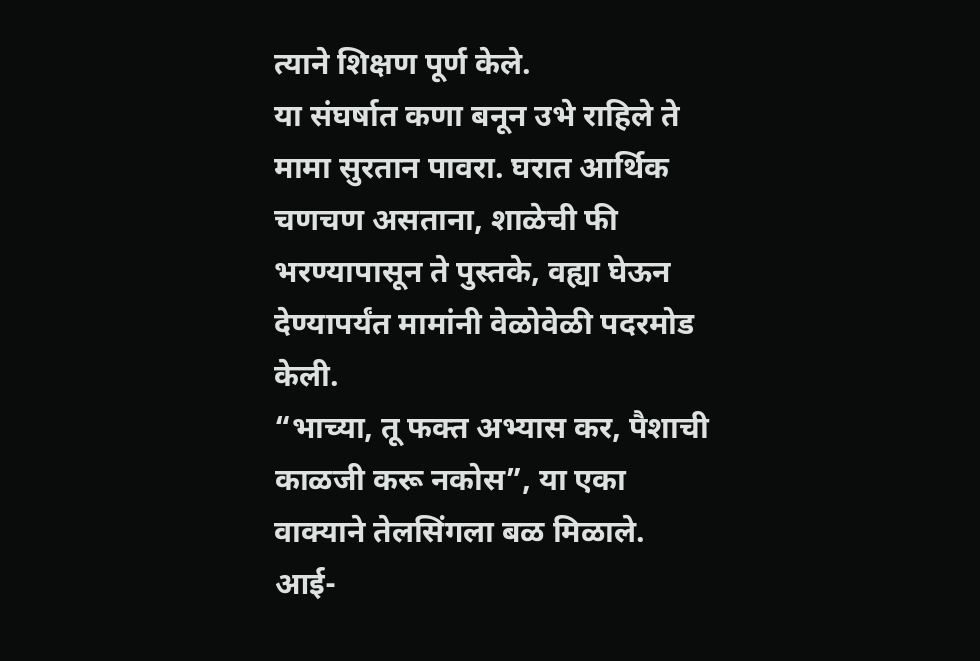त्याने शिक्षण पूर्ण केले.
या संघर्षात कणा बनून उभे राहिले ते मामा सुरतान पावरा. घरात आर्थिक चणचण असताना, शाळेची फी भरण्यापासून ते पुस्तके, वह्या घेऊन देण्यापर्यंत मामांनी वेळोवेळी पदरमोड केली.
“भाच्या, तू फक्त अभ्यास कर, पैशाची काळजी करू नकोस”, या एका वाक्याने तेलसिंगला बळ मिळाले. आई-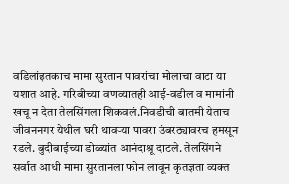वडिलांइतकाच मामा सुरतान पावरांचा मोलाचा वाटा या यशात आहे. गरिबीच्या वणव्यातही आई-वडील व मामांनी खचू न देता तेलसिंगला शिकवलं.निवडीची बातमी येताच जीवननगर येथील घरी थावऱ्या पावरा उंबरठ्यावरच हमसून रडले. बुदीबाईच्या डोळ्यांत आनंदाश्रू दाटले. तेलसिंगने सर्वात आधी मामा सुरतानला फोन लावून कृतज्ञता व्यक्त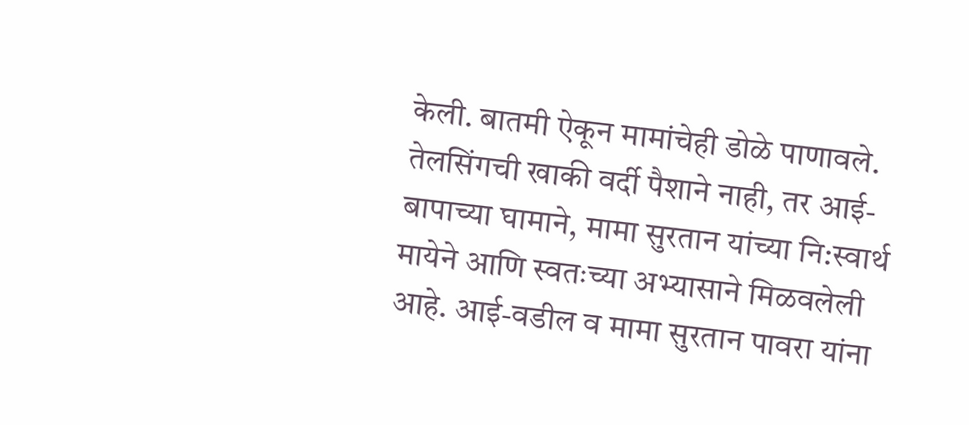केली. बातमी ऐकून मामांचेही डोळे पाणावले.
तेलसिंगची खाकी वर्दी पैशाने नाही, तर आई-बापाच्या घामाने, मामा सुरतान यांच्या नि:स्वार्थ मायेने आणि स्वतःच्या अभ्यासाने मिळवलेली आहे. आई-वडील व मामा सुरतान पावरा यांना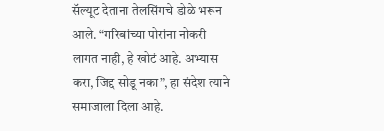सॅल्यूट देताना तेलसिंगचे डोळे भरून आले. “गरिबांच्या पोरांना नोकरी लागत नाही, हे खोटं आहे. अभ्यास करा, जिद्द सोडू नका”, हा संदेश त्याने समाजाला दिला आहे.